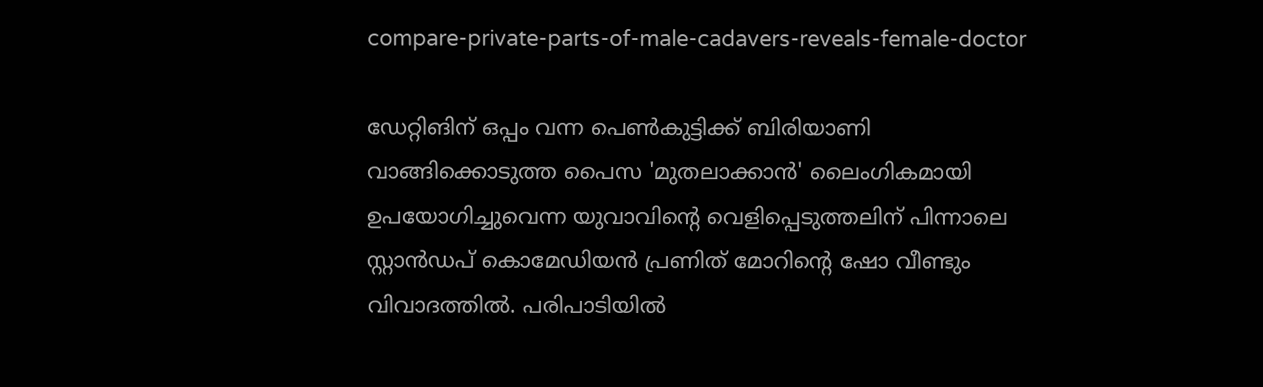compare-private-parts-of-male-cadavers-reveals-female-doctor

ഡേറ്റിങിന് ഒപ്പം വന്ന പെണ്‍കുട്ടിക്ക് ബിരിയാണി വാങ്ങിക്കൊടുത്ത പൈസ 'മുതലാക്കാന്‍' ലൈംഗികമായി ഉപയോഗിച്ചുവെന്ന യുവാവിന്‍റെ വെളിപ്പെടുത്തലിന് പിന്നാലെ സ്റ്റാന്‍ഡപ് കൊമേഡിയന്‍ പ്രണിത് മോറിന്‍റെ ഷോ വീണ്ടും വിവാദത്തില്‍. പരിപാടിയില്‍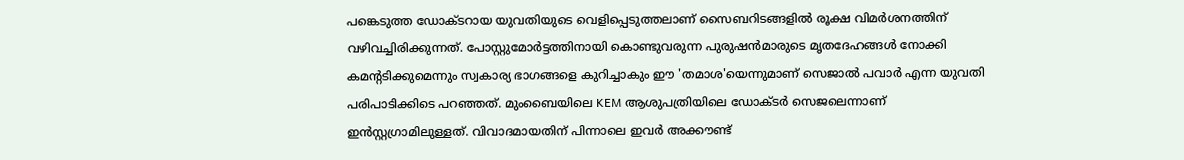പങ്കെടുത്ത ഡോക്ടറായ യുവതിയുടെ വെളിപ്പെടുത്തലാണ് സൈബറിടങ്ങളില്‍ രൂക്ഷ വിമര്‍ശനത്തിന് വഴിവച്ചിരിക്കുന്നത്. പോസ്റ്റുമോര്‍ട്ടത്തിനായി കൊണ്ടുവരുന്ന പുരുഷന്‍മാരുടെ മൃതദേഹങ്ങള്‍ നോക്കി കമന്‍റടിക്കുമെന്നും സ്വകാര്യ ഭാഗങ്ങളെ കുറിച്ചാകും ഈ 'തമാശ'യെന്നുമാണ് സെജാല്‍ പവാര്‍ എന്ന യുവതി പരിപാടിക്കിടെ പറഞ്ഞത്. മുംബൈയിലെ KEM ആശുപത്രിയിലെ ഡോക്ടര്‍ സെജലെന്നാണ് ഇന്‍സ്റ്റഗ്രാമിലുള്ളത്. വിവാദമായതിന് പിന്നാലെ ഇവര്‍ അക്കൗണ്ട്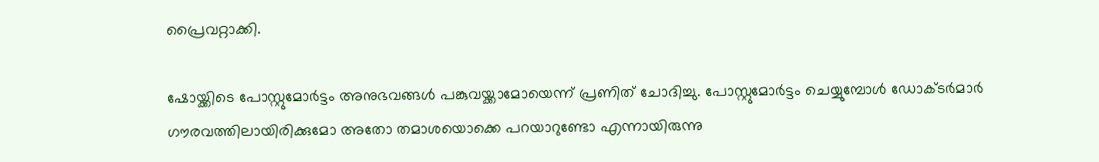പ്രൈവറ്റാക്കി.

ഷോയ്ക്കിടെ പോസ്റ്റുമോര്‍ട്ടം അനുഭവങ്ങള്‍ പങ്കുവയ്ക്കാമോയെന്ന് പ്രണിത് ചോദിച്ചു. പോസ്റ്റുമോര്‍ട്ടം ചെയ്യുമ്പോള്‍ ഡോക്ടര്‍മാര്‍ ഗൗരവത്തിലായിരിക്കുമോ അതോ തമാശയൊക്കെ പറയാറുണ്ടോ എന്നായിരുന്നു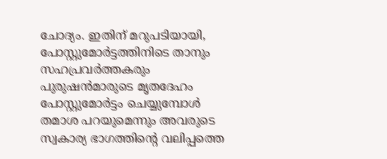ചോദ്യം. ഇതിന് മറുപടിയായി, പോസ്റ്റുമോര്‍ട്ടത്തിനിടെ താനും സഹപ്രവര്‍ത്തകരും പുരുഷന്‍മാരുടെ മൃതദേഹം പോസ്റ്റുമോര്‍ട്ടം ചെയ്യുമ്പോള്‍ തമാശ പറയുമെന്നും അവരുടെ സ്വകാര്യ ഭാഗത്തിന്‍റെ വലിപ്പത്തെ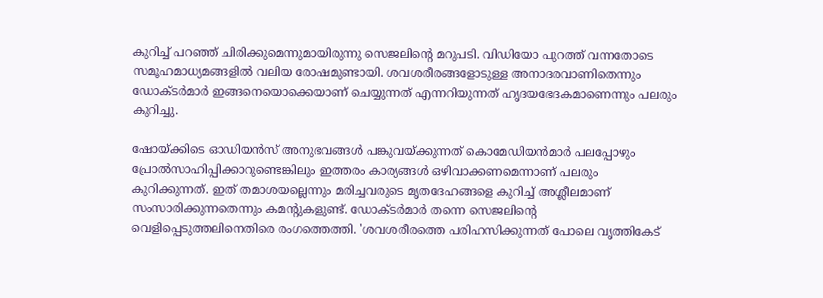കുറിച്ച് പറഞ്ഞ് ചിരിക്കുമെന്നുമായിരുന്നു സെജലിന്‍റെ മറുപടി. വിഡിയോ പുറത്ത് വന്നതോടെ സമൂഹമാധ്യമങ്ങളില്‍ വലിയ രോഷമുണ്ടായി. ശവശരീരങ്ങളോടുള്ള അനാദരവാണിതെന്നും ഡോക്ടര്‍മാര്‍ ഇങ്ങനെയൊക്കെയാണ് ചെയ്യുന്നത് എന്നറിയുന്നത് ഹൃദയഭേദകമാണെന്നും പലരും കുറിച്ചു.

ഷോയ്ക്കിടെ ഓഡിയന്‍സ് അനുഭവങ്ങള്‍ പങ്കുവയ്ക്കുന്നത് കൊമേഡിയന്‍മാര്‍ പലപ്പോഴും പ്രോല്‍സാഹിപ്പിക്കാറുണ്ടെങ്കിലും ഇത്തരം കാര്യങ്ങള്‍ ഒഴിവാക്കണമെന്നാണ് പലരും കുറിക്കുന്നത്. ഇത് തമാശയല്ലെന്നും മരിച്ചവരുടെ മൃതദേഹങ്ങളെ കുറിച്ച് അശ്ലീലമാണ് സംസാരിക്കുന്നതെന്നും കമന്‍റുകളുണ്ട്. ഡോക്ടര്‍മാര്‍ തന്നെ സെജലിന്‍റെ വെളിപ്പെടുത്തലിനെതിരെ രംഗത്തെത്തി. 'ശവശരീരത്തെ പരിഹസിക്കുന്നത് പോലെ വൃത്തികേട്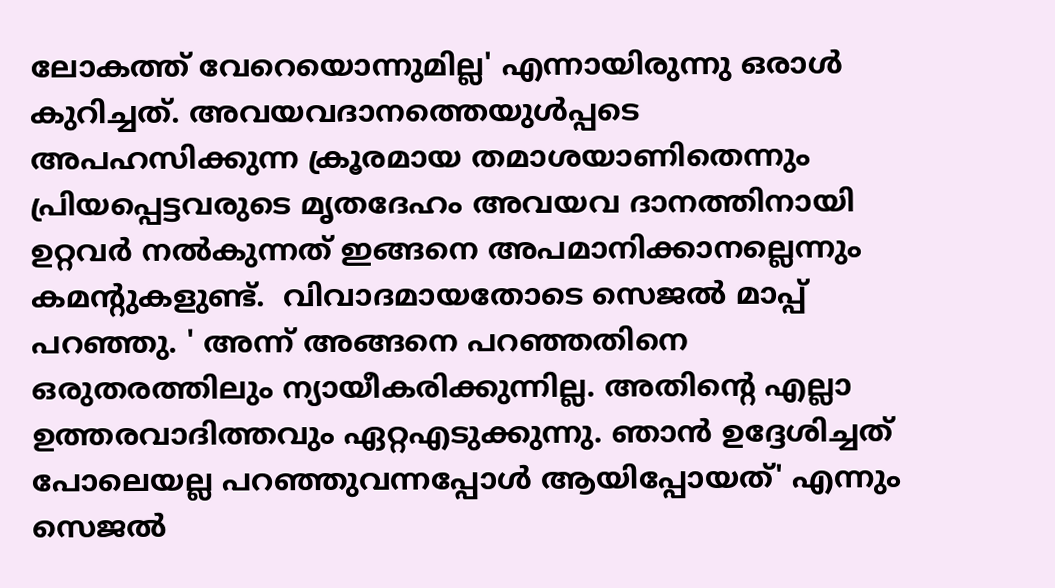ലോകത്ത് വേറെയൊന്നുമില്ല' എന്നായിരുന്നു ഒരാള്‍ കുറിച്ചത്. അവയവദാനത്തെയുള്‍പ്പടെ അപഹസിക്കുന്ന ക്രൂരമായ തമാശയാണിതെന്നും പ്രിയപ്പെട്ടവരുടെ മൃതദേഹം അവയവ ദാനത്തിനായി ഉറ്റവര്‍ നല്‍കുന്നത് ഇങ്ങനെ അപമാനിക്കാനല്ലെന്നും കമന്‍റുകളുണ്ട്.  വിവാദമായതോടെ സെജല്‍ മാപ്പ് പറഞ്ഞു. ' അന്ന് അങ്ങനെ പറഞ്ഞതിനെ ഒരുതരത്തിലും ന്യായീകരിക്കുന്നില്ല. അതിന്‍റെ എല്ലാ ഉത്തരവാദിത്തവും ഏറ്റഎടുക്കുന്നു. ഞാന്‍ ഉദ്ദേശിച്ചത് പോലെയല്ല പറഞ്ഞുവന്നപ്പോള്‍ ആയിപ്പോയത്' എന്നും സെജല്‍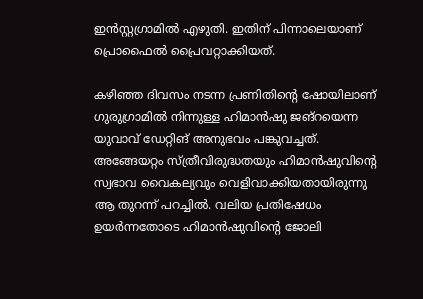ഇന്‍സ്റ്റഗ്രാമില്‍ എഴുതി. ഇതിന് പിന്നാലെയാണ് പ്രൊഫൈല്‍ പ്രൈവറ്റാക്കിയത്.

കഴിഞ്ഞ ദിവസം നടന്ന പ്രണിതിന്‍റെ ഷോയിലാണ് ഗുരുഗ്രാമില്‍ നിന്നുള്ള ഹിമാന്‍ഷു ജങ്റയെന്ന യുവാവ് ഡേറ്റിങ് അനുഭവം പങ്കുവച്ചത്. അങ്ങേയറ്റം സ്ത്രീവിരുദ്ധതയും ഹിമാന്‍ഷുവിന്‍റെ സ്വഭാവ വൈകല്യവും വെളിവാക്കിയതായിരുന്നു ആ തുറന്ന് പറച്ചില്‍. വലിയ പ്രതിഷേധം ഉയര്‍ന്നതോടെ ഹിമാന്‍ഷുവിന്‍റെ ജോലി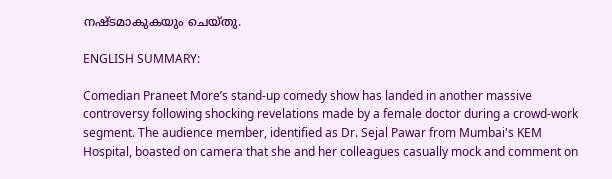നഷ്ടമാകുകയും ചെയ്തു.

ENGLISH SUMMARY:

Comedian Praneet More’s stand-up comedy show has landed in another massive controversy following shocking revelations made by a female doctor during a crowd-work segment. The audience member, identified as Dr. Sejal Pawar from Mumbai's KEM Hospital, boasted on camera that she and her colleagues casually mock and comment on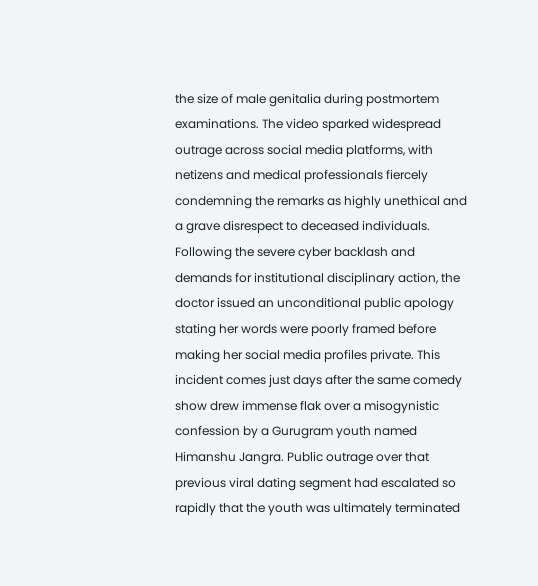the size of male genitalia during postmortem examinations. The video sparked widespread outrage across social media platforms, with netizens and medical professionals fiercely condemning the remarks as highly unethical and a grave disrespect to deceased individuals. Following the severe cyber backlash and demands for institutional disciplinary action, the doctor issued an unconditional public apology stating her words were poorly framed before making her social media profiles private. This incident comes just days after the same comedy show drew immense flak over a misogynistic confession by a Gurugram youth named Himanshu Jangra. Public outrage over that previous viral dating segment had escalated so rapidly that the youth was ultimately terminated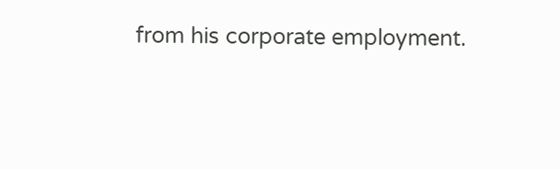from his corporate employment.